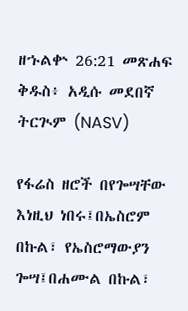ዘኁልቍ 26:21 መጽሐፍ ቅዱስ፥ አዲሱ መደበኛ ትርጒም (NASV)

የፋሬስ ዘሮች በየጐሣቸው እነዚህ ነበሩ፤በኤስሮም በኩል፣ የኤስሮማውያን ጐሣ፤በሐሙል በኩል፣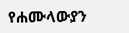የሐሙላውያን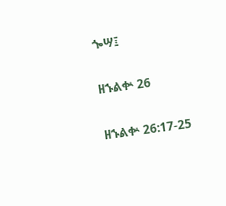ጐሣ፤

ዘኁልቍ 26

ዘኁልቍ 26:17-25